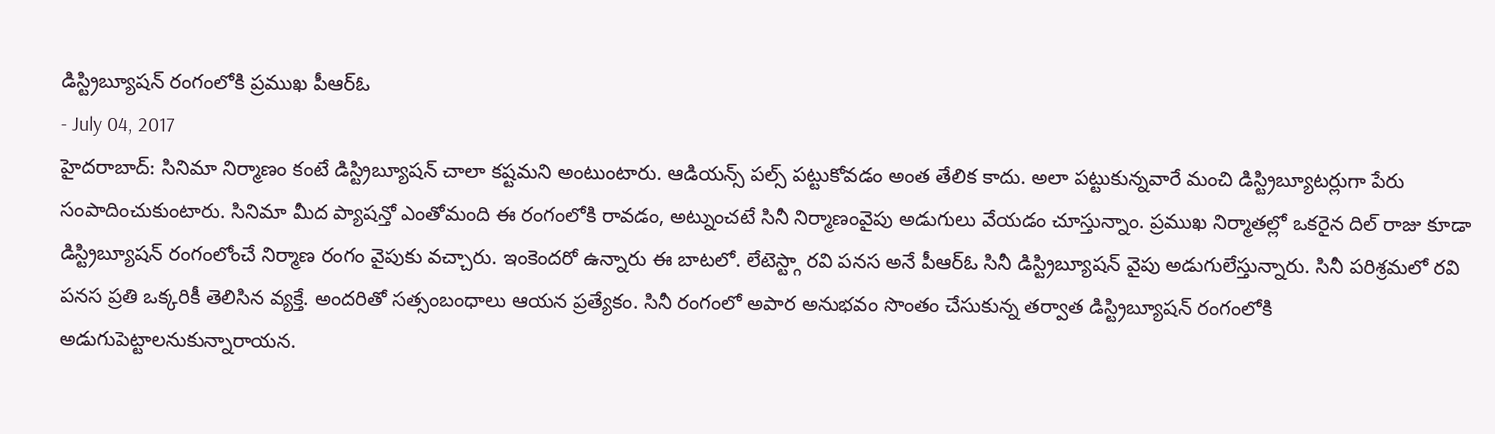డిస్ట్రిబ్యూషన్ రంగంలోకి ప్రముఖ పీఆర్ఓ
- July 04, 2017
హైదరాబాద్: సినిమా నిర్మాణం కంటే డిస్ట్రిబ్యూషన్ చాలా కష్టమని అంటుంటారు. ఆడియన్స్ పల్స్ పట్టుకోవడం అంత తేలిక కాదు. అలా పట్టుకున్నవారే మంచి డిస్ట్రిబ్యూటర్లుగా పేరు సంపాదించుకుంటారు. సినిమా మీద ప్యాషన్తో ఎంతోమంది ఈ రంగంలోకి రావడం, అట్నుంచటే సినీ నిర్మాణంవైపు అడుగులు వేయడం చూస్తున్నాం. ప్రముఖ నిర్మాతల్లో ఒకరైన దిల్ రాజు కూడా డిస్ట్రిబ్యూషన్ రంగంలోంచే నిర్మాణ రంగం వైపుకు వచ్చారు. ఇంకెందరో ఉన్నారు ఈ బాటలో. లేటెస్ట్గా రవి పనస అనే పీఆర్ఓ సినీ డిస్ట్రిబ్యూషన్ వైపు అడుగులేస్తున్నారు. సినీ పరిశ్రమలో రవి పనస ప్రతి ఒక్కరికీ తెలిసిన వ్యక్తే. అందరితో సత్సంబంధాలు ఆయన ప్రత్యేకం. సినీ రంగంలో అపార అనుభవం సొంతం చేసుకున్న తర్వాత డిస్ట్రిబ్యూషన్ రంగంలోకి అడుగుపెట్టాలనుకున్నారాయన.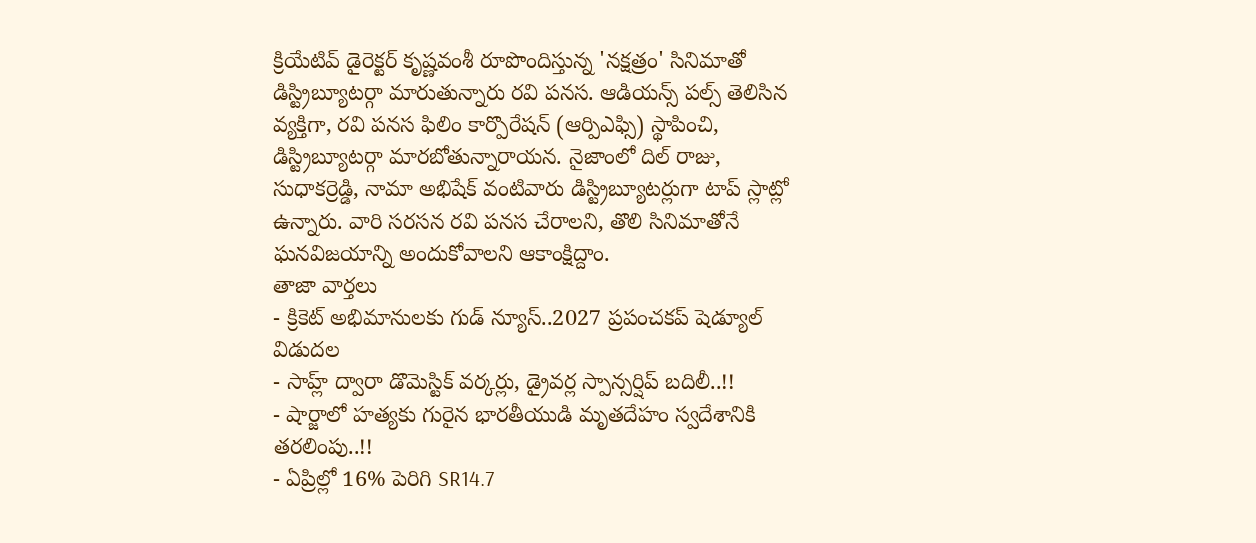క్రియేటివ్ డైరెక్టర్ కృష్ణవంశీ రూపొందిస్తున్న 'నక్షత్రం' సినిమాతో డిస్ట్రిబ్యూటర్గా మారుతున్నారు రవి పనస. ఆడియన్స్ పల్స్ తెలిసిన వ్యక్తిగా, రవి పనస ఫిలిం కార్పొరేషన్ (ఆర్పిఎఫ్సి) స్థాపించి, డిస్ట్రిబ్యూటర్గా మారబోతున్నారాయన. నైజాంలో దిల్ రాజు, సుధాకర్రెడ్డి, నామా అభిషేక్ వంటివారు డిస్ట్రిబ్యూటర్లుగా టాప్ స్లాట్లో ఉన్నారు. వారి సరసన రవి పనస చేరాలని, తొలి సినిమాతోనే ఘనవిజయాన్ని అందుకోవాలని ఆకాంక్షిద్దాం.
తాజా వార్తలు
- క్రికెట్ అభిమానులకు గుడ్ న్యూస్..2027 ప్రపంచకప్ షెడ్యూల్ విడుదల
- సాహ్ల్ ద్వారా డొమెస్టిక్ వర్కర్లు, డ్రైవర్ల స్పాన్సర్షిప్ బదిలీ..!!
- షార్జాలో హత్యకు గురైన భారతీయుడి మృతదేహం స్వదేశానికి తరలింపు..!!
- ఏప్రిల్లో 16% పెరిగి SR14.7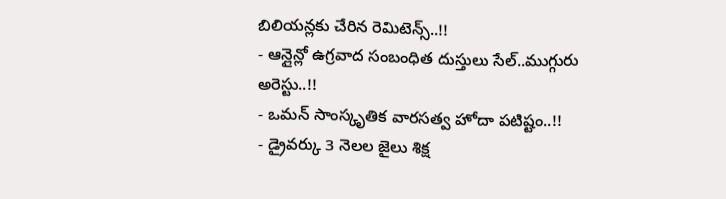బిలియన్లకు చేరిన రెమిటెన్స్..!!
- ఆన్లైన్లో ఉగ్రవాద సంబంధిత దుస్తులు సేల్..ముగ్గురు అరెస్టు..!!
- ఒమన్ సాంస్కృతిక వారసత్వ హోదా పటిష్టం..!!
- డ్రైవర్కు 3 నెలల జైలు శిక్ష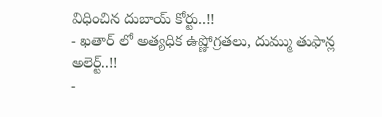విధించిన దుబాయ్ కోర్టు..!!
- ఖతార్ లో అత్యధిక ఉష్ణోగ్రతలు, దుమ్ము తుఫాన్ల అలెర్ట్..!!
-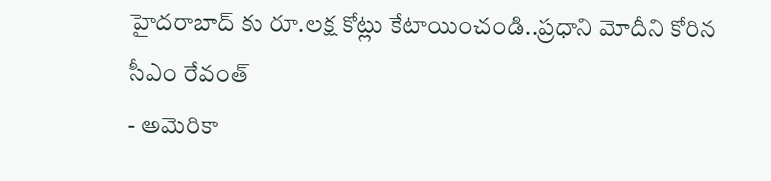హైదరాబాద్ కు రూ.లక్ష కోట్లు కేటాయించండి..ప్రధాని మోదీని కోరిన సీఎం రేవంత్
- అమెరికా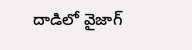దాడిలో వైజాగ్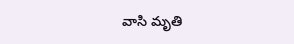వాసి మృతి